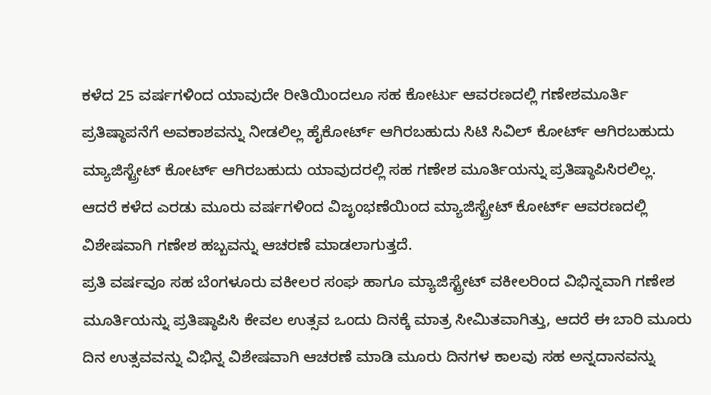ಕಳೆದ 25 ವರ್ಷಗಳಿಂದ ಯಾವುದೇ ರೀತಿಯಿಂದಲೂ ಸಹ ಕೋರ್ಟು ಆವರಣದಲ್ಲಿ ಗಣೇಶಮೂರ್ತಿ ಪ್ರತಿಷ್ಠಾಪನೆಗೆ ಅವಕಾಶವನ್ನು ನೀಡಲಿಲ್ಲ ಹೈಕೋರ್ಟ್ ಆಗಿರಬಹುದು ಸಿಟಿ ಸಿವಿಲ್ ಕೋರ್ಟ್ ಆಗಿರಬಹುದು ಮ್ಯಾಜಿಸ್ಟ್ರೇಟ್ ಕೋರ್ಟ್ ಆಗಿರಬಹುದು ಯಾವುದರಲ್ಲಿ ಸಹ ಗಣೇಶ ಮೂರ್ತಿಯನ್ನು ಪ್ರತಿಷ್ಠಾಪಿಸಿರಲಿಲ್ಲ. ಆದರೆ ಕಳೆದ ಎರಡು ಮೂರು ವರ್ಷಗಳಿಂದ ವಿಜೃಂಭಣೆಯಿಂದ ಮ್ಯಾಜಿಸ್ಟ್ರೇಟ್ ಕೋರ್ಟ್ ಆವರಣದಲ್ಲಿ ವಿಶೇಷವಾಗಿ ಗಣೇಶ ಹಬ್ಬವನ್ನು ಆಚರಣೆ ಮಾಡಲಾಗುತ್ತದೆ.
ಪ್ರತಿ ವರ್ಷವೂ ಸಹ ಬೆಂಗಳೂರು ವಕೀಲರ ಸಂಘ ಹಾಗೂ ಮ್ಯಾಜಿಸ್ಟ್ರೇಟ್ ವಕೀಲರಿಂದ ವಿಭಿನ್ನವಾಗಿ ಗಣೇಶ ಮೂರ್ತಿಯನ್ನು ಪ್ರತಿಷ್ಠಾಪಿಸಿ ಕೇವಲ ಉತ್ಸವ ಒಂದು ದಿನಕ್ಕೆ ಮಾತ್ರ ಸೀಮಿತವಾಗಿತ್ತು, ಆದರೆ ಈ ಬಾರಿ ಮೂರು ದಿನ ಉತ್ಸವವನ್ನು ವಿಭಿನ್ನ ವಿಶೇಷವಾಗಿ ಆಚರಣೆ ಮಾಡಿ ಮೂರು ದಿನಗಳ ಕಾಲವು ಸಹ ಅನ್ನದಾನವನ್ನು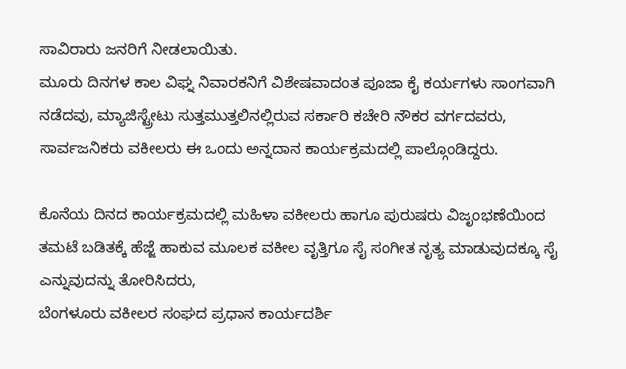ಸಾವಿರಾರು ಜನರಿಗೆ ನೀಡಲಾಯಿತು.
ಮೂರು ದಿನಗಳ ಕಾಲ ವಿಘ್ನ ನಿವಾರಕನಿಗೆ ವಿಶೇಷವಾದಂತ ಪೂಜಾ ಕೈ ಕರ್ಯಗಳು ಸಾಂಗವಾಗಿ ನಡೆದವು, ಮ್ಯಾಜಿಸ್ಟ್ರೇಟು ಸುತ್ತಮುತ್ತಲಿನಲ್ಲಿರುವ ಸರ್ಕಾರಿ ಕಚೇರಿ ನೌಕರ ವರ್ಗದವರು, ಸಾರ್ವಜನಿಕರು ವಕೀಲರು ಈ ಒಂದು ಅನ್ನದಾನ ಕಾರ್ಯಕ್ರಮದಲ್ಲಿ ಪಾಲ್ಗೊಂಡಿದ್ದರು.

ಕೊನೆಯ ದಿನದ ಕಾರ್ಯಕ್ರಮದಲ್ಲಿ ಮಹಿಳಾ ವಕೀಲರು ಹಾಗೂ ಪುರುಷರು ವಿಜೃಂಭಣೆಯಿಂದ ತಮಟೆ ಬಡಿತಕ್ಕೆ ಹೆಜ್ಜೆ ಹಾಕುವ ಮೂಲಕ ವಕೀಲ ವೃತ್ತಿಗೂ ಸೈ ಸಂಗೀತ ನೃತ್ಯ ಮಾಡುವುದಕ್ಕೂ ಸೈ ಎನ್ನುವುದನ್ನು ತೋರಿಸಿದರು,
ಬೆಂಗಳೂರು ವಕೀಲರ ಸಂಘದ ಪ್ರಧಾನ ಕಾರ್ಯದರ್ಶಿ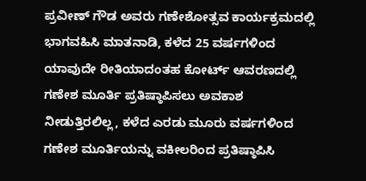ಪ್ರವೀಣ್ ಗೌಡ ಅವರು ಗಣೇಶೋತ್ಸವ ಕಾರ್ಯಕ್ರಮದಲ್ಲಿ ಭಾಗವಹಿಸಿ ಮಾತನಾಡಿ, ಕಳೆದ 25 ವರ್ಷಗಳಿಂದ ಯಾವುದೇ ರೀತಿಯಾದಂತಹ ಕೋರ್ಟ್ ಆವರಣದಲ್ಲಿ ಗಣೇಶ ಮೂರ್ತಿ ಪ್ರತಿಷ್ಠಾಪಿಸಲು ಅವಕಾಶ ನೀಡುತ್ತಿರಲಿಲ್ಲ, ಕಳೆದ ಎರಡು ಮೂರು ವರ್ಷಗಳಿಂದ ಗಣೇಶ ಮೂರ್ತಿಯನ್ನು ವಕೀಲರಿಂದ ಪ್ರತಿಷ್ಠಾಪಿಸಿ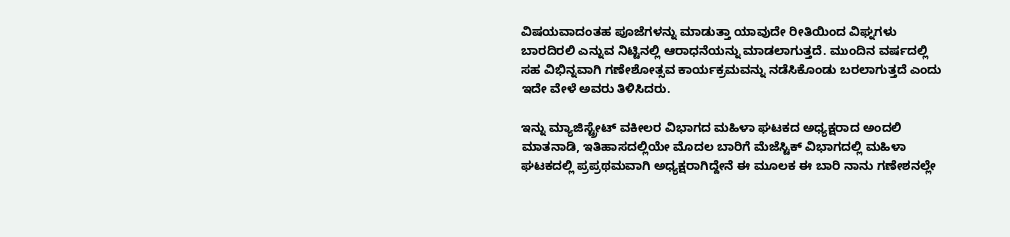ವಿಷಯವಾದಂತಹ ಪೂಜೆಗಳನ್ನು ಮಾಡುತ್ತಾ ಯಾವುದೇ ರೀತಿಯಿಂದ ವಿಘ್ನಗಳು ಬಾರದಿರಲಿ ಎನ್ನುವ ನಿಟ್ಟಿನಲ್ಲಿ ಆರಾಧನೆಯನ್ನು ಮಾಡಲಾಗುತ್ತದೆ. ಮುಂದಿನ ವರ್ಷದಲ್ಲಿ ಸಹ ವಿಭಿನ್ನವಾಗಿ ಗಣೇಶೋತ್ಸವ ಕಾರ್ಯಕ್ರಮವನ್ನು ನಡೆಸಿಕೊಂಡು ಬರಲಾಗುತ್ತದೆ ಎಂದು ಇದೇ ವೇಳೆ ಅವರು ತಿಳಿಸಿದರು.

ಇನ್ನು ಮ್ಯಾಜಿಸ್ಟ್ರೇಟ್ ವಕೀಲರ ವಿಭಾಗದ ಮಹಿಳಾ ಘಟಕದ ಅಧ್ಯಕ್ಷರಾದ ಅಂದಲಿ ಮಾತನಾಡಿ, ಇತಿಹಾಸದಲ್ಲಿಯೇ ಮೊದಲ ಬಾರಿಗೆ ಮೆಜೆಸ್ಟಿಕ್ ವಿಭಾಗದಲ್ಲಿ ಮಹಿಳಾ ಘಟಕದಲ್ಲಿ ಪ್ರಪ್ರಥಮವಾಗಿ ಅಧ್ಯಕ್ಷರಾಗಿದ್ದೇನೆ ಈ ಮೂಲಕ ಈ ಬಾರಿ ನಾನು ಗಣೇಶನಲ್ಲೇ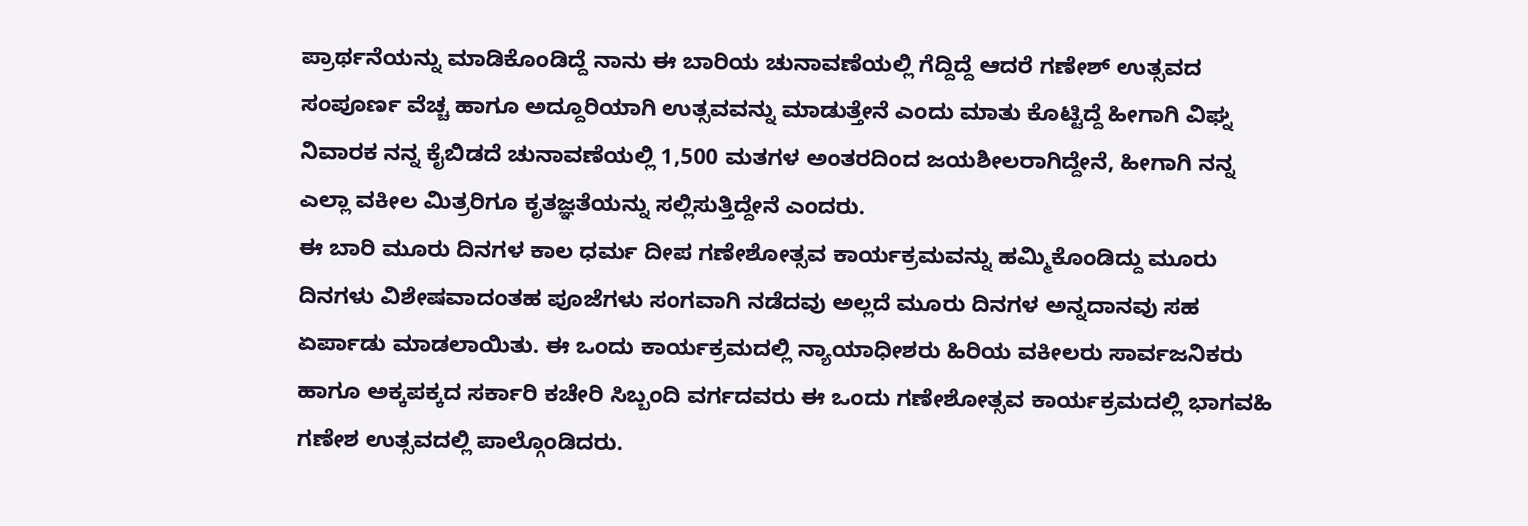ಪ್ರಾರ್ಥನೆಯನ್ನು ಮಾಡಿಕೊಂಡಿದ್ದೆ ನಾನು ಈ ಬಾರಿಯ ಚುನಾವಣೆಯಲ್ಲಿ ಗೆದ್ದಿದ್ದೆ ಆದರೆ ಗಣೇಶ್ ಉತ್ಸವದ ಸಂಪೂರ್ಣ ವೆಚ್ಚ ಹಾಗೂ ಅದ್ದೂರಿಯಾಗಿ ಉತ್ಸವವನ್ನು ಮಾಡುತ್ತೇನೆ ಎಂದು ಮಾತು ಕೊಟ್ಟಿದ್ದೆ ಹೀಗಾಗಿ ವಿಘ್ನ ನಿವಾರಕ ನನ್ನ ಕೈಬಿಡದೆ ಚುನಾವಣೆಯಲ್ಲಿ 1,500 ಮತಗಳ ಅಂತರದಿಂದ ಜಯಶೀಲರಾಗಿದ್ದೇನೆ, ಹೀಗಾಗಿ ನನ್ನ ಎಲ್ಲಾ ವಕೀಲ ಮಿತ್ರರಿಗೂ ಕೃತಜ್ಞತೆಯನ್ನು ಸಲ್ಲಿಸುತ್ತಿದ್ದೇನೆ ಎಂದರು.
ಈ ಬಾರಿ ಮೂರು ದಿನಗಳ ಕಾಲ ಧರ್ಮ ದೀಪ ಗಣೇಶೋತ್ಸವ ಕಾರ್ಯಕ್ರಮವನ್ನು ಹಮ್ಮಿಕೊಂಡಿದ್ದು ಮೂರು ದಿನಗಳು ವಿಶೇಷವಾದಂತಹ ಪೂಜೆಗಳು ಸಂಗವಾಗಿ ನಡೆದವು ಅಲ್ಲದೆ ಮೂರು ದಿನಗಳ ಅನ್ನದಾನವು ಸಹ ಏರ್ಪಾಡು ಮಾಡಲಾಯಿತು. ಈ ಒಂದು ಕಾರ್ಯಕ್ರಮದಲ್ಲಿ ನ್ಯಾಯಾಧೀಶರು ಹಿರಿಯ ವಕೀಲರು ಸಾರ್ವಜನಿಕರು ಹಾಗೂ ಅಕ್ಕಪಕ್ಕದ ಸರ್ಕಾರಿ ಕಚೇರಿ ಸಿಬ್ಬಂದಿ ವರ್ಗದವರು ಈ ಒಂದು ಗಣೇಶೋತ್ಸವ ಕಾರ್ಯಕ್ರಮದಲ್ಲಿ ಭಾಗವಹಿ ಗಣೇಶ ಉತ್ಸವದಲ್ಲಿ ಪಾಲ್ಗೊಂಡಿದರು.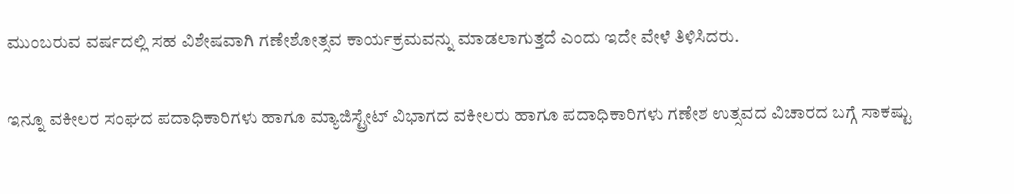ಮುಂಬರುವ ವರ್ಷದಲ್ಲಿ ಸಹ ವಿಶೇಷವಾಗಿ ಗಣೇಶೋತ್ಸವ ಕಾರ್ಯಕ್ರಮವನ್ನು ಮಾಡಲಾಗುತ್ತದೆ ಎಂದು ಇದೇ ವೇಳೆ ತಿಳಿಸಿದರು.

ಇನ್ನೂ ವಕೀಲರ ಸಂಘದ ಪದಾಧಿಕಾರಿಗಳು ಹಾಗೂ ಮ್ಯಾಜಿಸ್ಟ್ರೇಟ್ ವಿಭಾಗದ ವಕೀಲರು ಹಾಗೂ ಪದಾಧಿಕಾರಿಗಳು ಗಣೇಶ ಉತ್ಸವದ ವಿಚಾರದ ಬಗ್ಗೆ ಸಾಕಷ್ಟು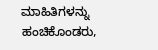ಮಾಹಿತಿಗಳನ್ನು ಹಂಚಿಕೊಂಡರು,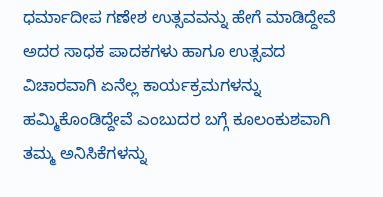ಧರ್ಮಾದೀಪ ಗಣೇಶ ಉತ್ಸವವನ್ನು ಹೇಗೆ ಮಾಡಿದ್ದೇವೆ ಅದರ ಸಾಧಕ ಪಾದಕಗಳು ಹಾಗೂ ಉತ್ಸವದ ವಿಚಾರವಾಗಿ ಏನೆಲ್ಲ ಕಾರ್ಯಕ್ರಮಗಳನ್ನು ಹಮ್ಮಿಕೊಂಡಿದ್ದೇವೆ ಎಂಬುದರ ಬಗ್ಗೆ ಕೂಲಂಕುಶವಾಗಿ ತಮ್ಮ ಅನಿಸಿಕೆಗಳನ್ನು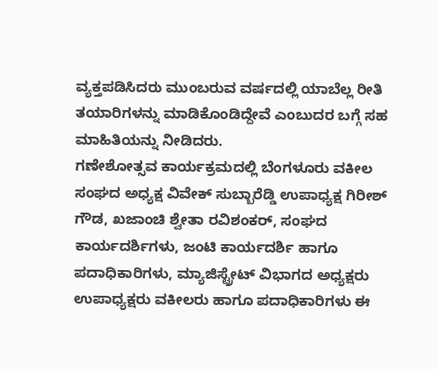ವ್ಯಕ್ತಪಡಿಸಿದರು ಮುಂಬರುವ ವರ್ಷದಲ್ಲಿ ಯಾಬೆಲ್ಲ ರೀತಿ ತಯಾರಿಗಳನ್ನು ಮಾಡಿಕೊಂಡಿದ್ದೇವೆ ಎಂಬುದರ ಬಗ್ಗೆ ಸಹ ಮಾಹಿತಿಯನ್ನು ನೀಡಿದರು.
ಗಣೇಶೋತ್ಸವ ಕಾರ್ಯಕ್ರಮದಲ್ಲಿ ಬೆಂಗಳೂರು ವಕೀಲ ಸಂಘದ ಅಧ್ಯಕ್ಷ ವಿವೇಕ್ ಸುಬ್ಬಾರೆಡ್ಡಿ ಉಪಾಧ್ಯಕ್ಷ ಗಿರೀಶ್ ಗೌಡ, ಖಜಾಂಚಿ ಶ್ವೇತಾ ರವಿಶಂಕರ್, ಸಂಘದ ಕಾರ್ಯದರ್ಶಿಗಳು, ಜಂಟಿ ಕಾರ್ಯದರ್ಶಿ ಹಾಗೂ ಪದಾಧಿಕಾರಿಗಳು, ಮ್ಯಾಜಿಸ್ಟ್ರೇಟ್ ವಿಭಾಗದ ಅಧ್ಯಕ್ಷರು ಉಪಾಧ್ಯಕ್ಷರು ವಕೀಲರು ಹಾಗೂ ಪದಾಧಿಕಾರಿಗಳು ಈ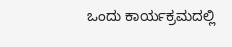ಒಂದು ಕಾರ್ಯಕ್ರಮದಲ್ಲಿ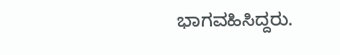ಭಾಗವಹಿಸಿದ್ದರು.